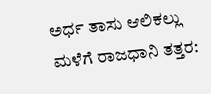ಅರ್ಧ ತಾಸು ಆಲಿಕಲ್ಲು ಮಳೆಗೆ ರಾಜಧಾನಿ ತತ್ತರ: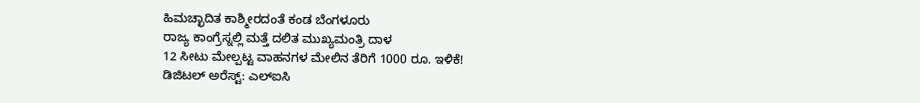ಹಿಮಚ್ಛಾದಿತ ಕಾಶ್ಮೀರದಂತೆ ಕಂಡ ಬೆಂಗಳೂರು
ರಾಜ್ಯ ಕಾಂಗ್ರೆಸ್ನಲ್ಲಿ ಮತ್ತೆ ದಲಿತ ಮುಖ್ಯಮಂತ್ರಿ ದಾಳ
12 ಸೀಟು ಮೇಲ್ಪಟ್ಟ ವಾಹನಗಳ ಮೇಲಿನ ತೆರಿಗೆ 1000 ರೂ. ಇಳಿಕೆ!
ಡಿಜಿಟಲ್ ಅರೆಸ್ಟ್: ಎಲ್ಐಸಿ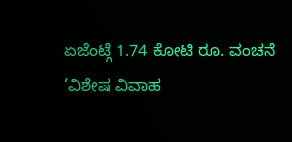ಏಜೆಂಟ್ಗೆ 1.74 ಕೋಟಿ ರೂ. ವಂಚನೆ
‘ವಿಶೇಷ ವಿವಾಹ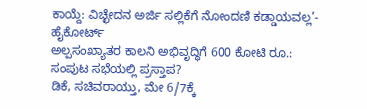ಕಾಯ್ದೆ: ವಿಚ್ಛೇದನ ಅರ್ಜಿ ಸಲ್ಲಿಕೆಗೆ ನೋಂದಣಿ ಕಡ್ಡಾಯವಲ್ಲ’- ಹೈಕೋರ್ಟ್
ಅಲ್ಪಸಂಖ್ಯಾತರ ಕಾಲನಿ ಅಭಿವೃದ್ಧಿಗೆ 600 ಕೋಟಿ ರೂ.: ಸಂಪುಟ ಸಭೆಯಲ್ಲಿ ಪ್ರಸ್ತಾಪ?
ಡಿಕೆ, ಸಚಿವರಾಯ್ತು, ಮೇ 6/7ಕ್ಕೆ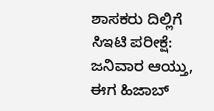ಶಾಸಕರು ದಿಲ್ಲಿಗೆ
ಸಿಇಟಿ ಪರೀಕ್ಷೆ: ಜನಿವಾರ ಆಯ್ತು, ಈಗ ಹಿಜಾಬ್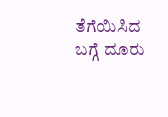ತೆಗೆಯಿಸಿದ ಬಗ್ಗೆ ದೂರು